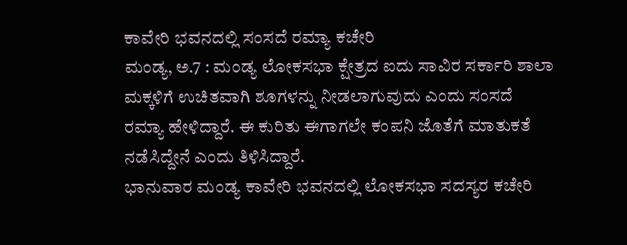ಕಾವೇರಿ ಭವನದಲ್ಲಿ ಸಂಸದೆ ರಮ್ಯಾ ಕಚೇರಿ
ಮಂಡ್ಯ, ಅ.7 : ಮಂಡ್ಯ ಲೋಕಸಭಾ ಕ್ಷೇತ್ರದ ಐದು ಸಾವಿರ ಸರ್ಕಾರಿ ಶಾಲಾ ಮಕ್ಕಳಿಗೆ ಉಚಿತವಾಗಿ ಶೂಗಳನ್ನು ನೀಡಲಾಗುವುದು ಎಂದು ಸಂಸದೆ ರಮ್ಯಾ ಹೇಳಿದ್ದಾರೆ. ಈ ಕುರಿತು ಈಗಾಗಲೇ ಕಂಪನಿ ಜೊತೆಗೆ ಮಾತುಕತೆ ನಡೆಸಿದ್ದೇನೆ ಎಂದು ತಿಳಿಸಿದ್ದಾರೆ.
ಭಾನುವಾರ ಮಂಡ್ಯ ಕಾವೇರಿ ಭವನದಲ್ಲಿ ಲೋಕಸಭಾ ಸದಸ್ಯರ ಕಚೇರಿ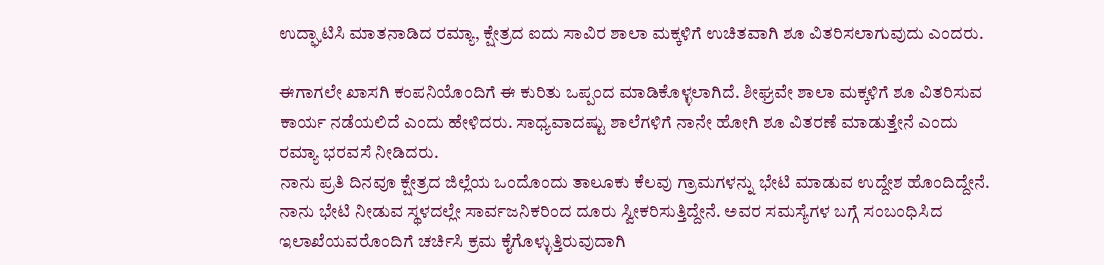ಉದ್ಘಾಟಿಸಿ ಮಾತನಾಡಿದ ರಮ್ಯಾ, ಕ್ಷೇತ್ರದ ಐದು ಸಾವಿರ ಶಾಲಾ ಮಕ್ಕಳಿಗೆ ಉಚಿತವಾಗಿ ಶೂ ವಿತರಿಸಲಾಗುವುದು ಎಂದರು.

ಈಗಾಗಲೇ ಖಾಸಗಿ ಕಂಪನಿಯೊಂದಿಗೆ ಈ ಕುರಿತು ಒಪ್ಪಂದ ಮಾಡಿಕೊಳ್ಳಲಾಗಿದೆ. ಶೀಘ್ರವೇ ಶಾಲಾ ಮಕ್ಕಳಿಗೆ ಶೂ ವಿತರಿಸುವ ಕಾರ್ಯ ನಡೆಯಲಿದೆ ಎಂದು ಹೇಳಿದರು. ಸಾಧ್ಯವಾದಷ್ಟು ಶಾಲೆಗಳಿಗೆ ನಾನೇ ಹೋಗಿ ಶೂ ವಿತರಣೆ ಮಾಡುತ್ತೇನೆ ಎಂದು ರಮ್ಯಾ ಭರವಸೆ ನೀಡಿದರು.
ನಾನು ಪ್ರತಿ ದಿನವೂ ಕ್ಷೇತ್ರದ ಜಿಲ್ಲೆಯ ಒಂದೊಂದು ತಾಲೂಕು ಕೆಲವು ಗ್ರಾಮಗಳನ್ನು ಭೇಟಿ ಮಾಡುವ ಉದ್ದೇಶ ಹೊಂದಿದ್ದೇನೆ. ನಾನು ಭೇಟಿ ನೀಡುವ ಸ್ಥಳದಲ್ಲೇ ಸಾರ್ವಜನಿಕರಿಂದ ದೂರು ಸ್ವೀಕರಿಸುತ್ತಿದ್ದೇನೆ. ಅವರ ಸಮಸ್ಯೆಗಳ ಬಗ್ಗೆ ಸಂಬಂಧಿಸಿದ ಇಲಾಖೆಯವರೊಂದಿಗೆ ಚರ್ಚಿಸಿ ಕ್ರಮ ಕೈಗೊಳ್ಳುತ್ತಿರುವುದಾಗಿ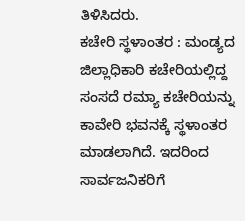ತಿಳಿಸಿದರು.
ಕಚೇರಿ ಸ್ಥಳಾಂತರ : ಮಂಡ್ಯದ ಜಿಲ್ಲಾಧಿಕಾರಿ ಕಚೇರಿಯಲ್ಲಿದ್ದ ಸಂಸದೆ ರಮ್ಯಾ ಕಚೇರಿಯನ್ನು ಕಾವೇರಿ ಭವನಕ್ಕೆ ಸ್ಥಳಾಂತರ ಮಾಡಲಾಗಿದೆ. ಇದರಿಂದ ಸಾರ್ವಜನಿಕರಿಗೆ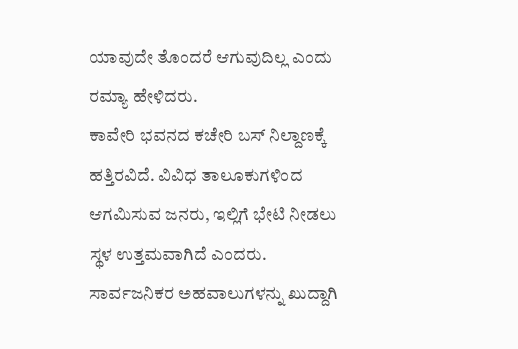ಯಾವುದೇ ತೊಂದರೆ ಆಗುವುದಿಲ್ಲ ಎಂದು ರಮ್ಯಾ ಹೇಳಿದರು.
ಕಾವೇರಿ ಭವನದ ಕಚೇರಿ ಬಸ್ ನಿಲ್ದಾಣಕ್ಕೆ ಹತ್ತಿರವಿದೆ. ವಿವಿಧ ತಾಲೂಕುಗಳಿಂದ ಆಗಮಿಸುವ ಜನರು, ಇಲ್ಲಿಗೆ ಭೇಟಿ ನೀಡಲು ಸ್ಥಳ ಉತ್ತಮವಾಗಿದೆ ಎಂದರು. ಸಾರ್ವಜನಿಕರ ಅಹವಾಲುಗಳನ್ನು ಖುದ್ದಾಗಿ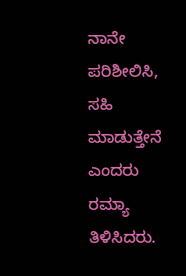ನಾನೇ ಪರಿಶೀಲಿಸಿ, ಸಹಿ ಮಾಡುತ್ತೇನೆ ಎಂದರು ರಮ್ಯಾ ತಿಳಿಸಿದರು.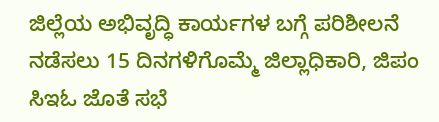ಜಿಲ್ಲೆಯ ಅಭಿವೃದ್ಧಿ ಕಾರ್ಯಗಳ ಬಗ್ಗೆ ಪರಿಶೀಲನೆ ನಡೆಸಲು 15 ದಿನಗಳಿಗೊಮ್ಮೆ ಜಿಲ್ಲಾಧಿಕಾರಿ, ಜಿಪಂ ಸಿಇಓ ಜೊತೆ ಸಭೆ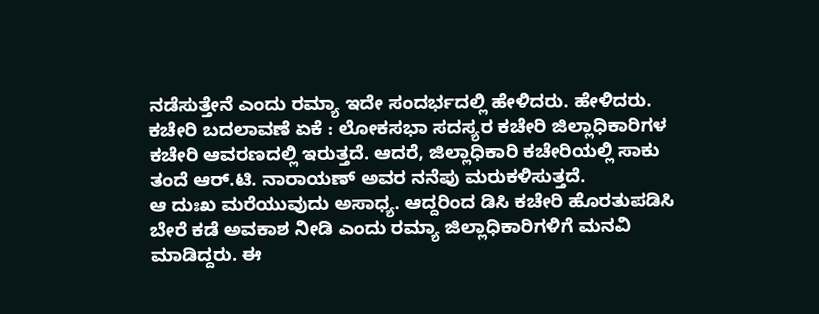ನಡೆಸುತ್ತೇನೆ ಎಂದು ರಮ್ಯಾ ಇದೇ ಸಂದರ್ಭದಲ್ಲಿ ಹೇಳಿದರು. ಹೇಳಿದರು.
ಕಚೇರಿ ಬದಲಾವಣೆ ಏಕೆ : ಲೋಕಸಭಾ ಸದಸ್ಯರ ಕಚೇರಿ ಜಿಲ್ಲಾಧಿಕಾರಿಗಳ ಕಚೇರಿ ಆವರಣದಲ್ಲಿ ಇರುತ್ತದೆ. ಆದರೆ, ಜಿಲ್ಲಾಧಿಕಾರಿ ಕಚೇರಿಯಲ್ಲಿ ಸಾಕು ತಂದೆ ಆರ್.ಟಿ. ನಾರಾಯಣ್ ಅವರ ನನೆಪು ಮರುಕಳಿಸುತ್ತದೆ.
ಆ ದುಃಖ ಮರೆಯುವುದು ಅಸಾಧ್ಯ. ಆದ್ದರಿಂದ ಡಿಸಿ ಕಚೇರಿ ಹೊರತುಪಡಿಸಿ ಬೇರೆ ಕಡೆ ಅವಕಾಶ ನೀಡಿ ಎಂದು ರಮ್ಯಾ ಜಿಲ್ಲಾಧಿಕಾರಿಗಳಿಗೆ ಮನವಿ ಮಾಡಿದ್ದರು. ಈ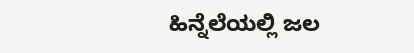ಹಿನ್ನೆಲೆಯಲ್ಲಿ ಜಲ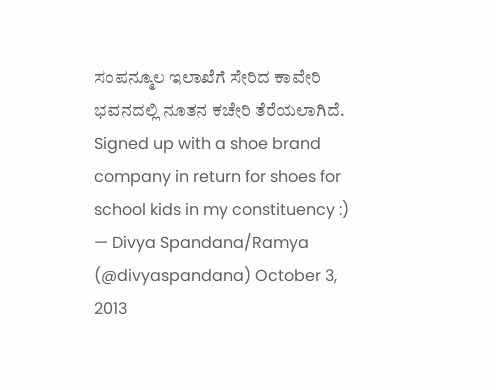ಸಂಪನ್ಮೂಲ ಇಲಾಖೆಗೆ ಸೇರಿದ ಕಾವೇರಿ ಭವನದಲ್ಲಿ ನೂತನ ಕಚೇರಿ ತೆರೆಯಲಾಗಿದೆ.
Signed up with a shoe brand company in return for shoes for school kids in my constituency :)
— Divya Spandana/Ramya (@divyaspandana) October 3, 2013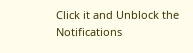Click it and Unblock the Notifications